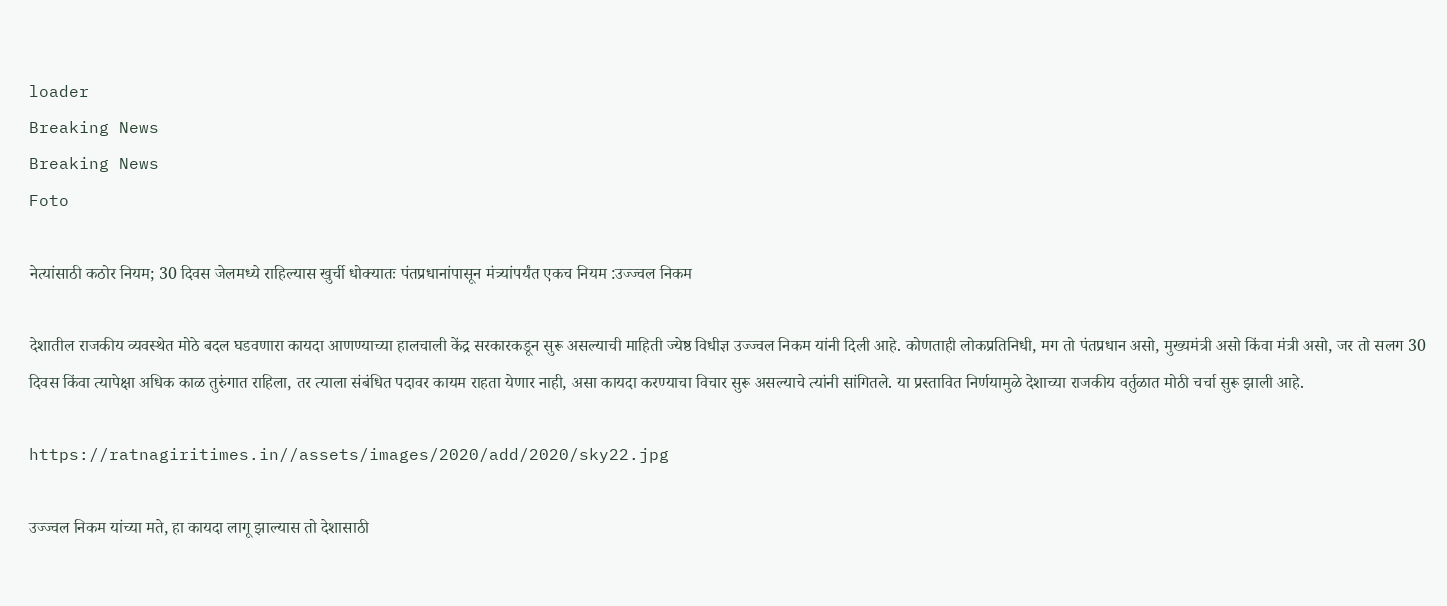loader
Breaking News
Breaking News
Foto

नेत्यांसाठी कठोर नियम; 30 दिवस जेलमध्ये राहिल्यास खुर्ची धोक्यातः पंतप्रधानांपासून मंत्र्यांपर्यंत एकच नियम :उज्ज्वल निकम

देशातील राजकीय व्यवस्थेत मोठे बदल घडवणारा कायदा आणण्याच्या हालचाली केंद्र सरकारकडून सुरू असल्याची माहिती ज्येष्ठ विधीज्ञ उज्ज्वल निकम यांनी दिली आहे. कोणताही लोकप्रतिनिधी, मग तो पंतप्रधान असो, मुख्यमंत्री असो किंवा मंत्री असो, जर तो सलग 30 दिवस किंवा त्यापेक्षा अधिक काळ तुरुंगात राहिला, तर त्याला संबंधित पदावर कायम राहता येणार नाही, असा कायदा करण्याचा विचार सुरू असल्याचे त्यांनी सांगितले. या प्रस्तावित निर्णयामुळे देशाच्या राजकीय वर्तुळात मोठी चर्चा सुरू झाली आहे.

https://ratnagiritimes.in//assets/images/2020/add/2020/sky22.jpg

उज्ज्वल निकम यांच्या मते, हा कायदा लागू झाल्यास तो देशासाठी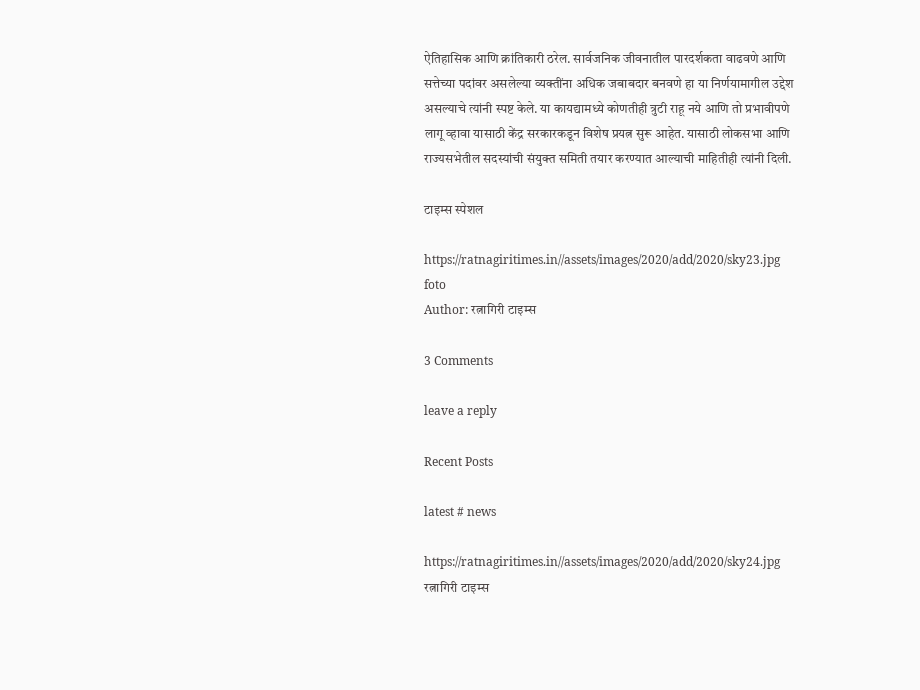ऐतिहासिक आणि क्रांतिकारी ठरेल. सार्वजनिक जीवनातील पारदर्शकता वाढवणे आणि सत्तेच्या पदांवर असलेल्या व्यक्तींना अधिक जबाबदार बनवणे हा या निर्णयामागील उद्देश असल्याचे त्यांनी स्पष्ट केले. या कायद्यामध्ये कोणतीही त्रुटी राहू नये आणि तो प्रभावीपणे लागू व्हावा यासाठी केंद्र सरकारकडून विशेष प्रयत्न सुरू आहेत. यासाठी लोकसभा आणि राज्यसभेतील सदस्यांची संयुक्त समिती तयार करण्यात आल्याची माहितीही त्यांनी दिली.

टाइम्स स्पेशल

https://ratnagiritimes.in//assets/images/2020/add/2020/sky23.jpg
foto
Author: रत्नागिरी टाइम्स

3 Comments

leave a reply

Recent Posts

latest # news

https://ratnagiritimes.in//assets/images/2020/add/2020/sky24.jpg
रत्नागिरी टाइम्स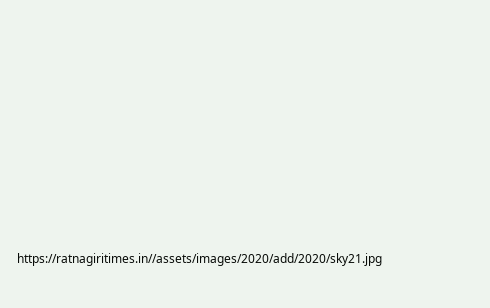https://ratnagiritimes.in//assets/images/2020/add/2020/sky21.jpg